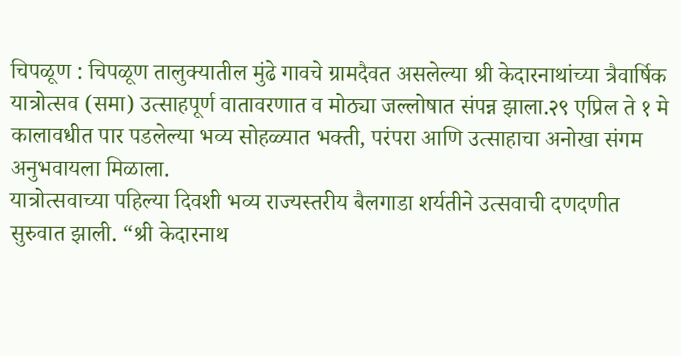चिपळूण : चिपळूण तालुक्यातील मुंढे गावचे ग्रामदैवत असलेल्या श्री केदारनाथांच्या त्रैवार्षिक यात्रोत्सव (समा) उत्साहपूर्ण वातावरणात व मोठ्या जल्लोषात संपन्न झाला.२९ एप्रिल ते १ मे कालावधीत पार पडलेल्या भव्य सोहळ्यात भक्ती, परंपरा आणि उत्साहाचा अनोखा संगम अनुभवायला मिळाला.
यात्रोत्सवाच्या पहिल्या दिवशी भव्य राज्यस्तरीय बैलगाडा शर्यतीने उत्सवाची दणदणीत सुरुवात झाली. “श्री केदारनाथ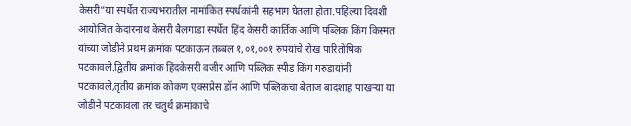केसरी”या स्पर्धेत राज्यभरातील नामांकित स्पर्धकांनी सहभाग घेतला होता.पहिल्या दिवशी आयोजित केदारनाथ केसरी बैलगाडा स्पर्धेत हिंद केसरी कार्तिक आणि पब्लिक किंग किस्मत यांच्या जोडीने प्रथम क्रमांक पटकाऊन तब्बल १,०१,००१ रुपयांचे रोख पारितोषिक पटकावले.द्वितीय क्रमांक हिंदकेसरी वजीर आणि पब्लिक स्पीड किंग गरुडायांनी पटकावले,तृतीय क्रमांक कोकण एक्सप्रेस डॉन आणि पब्लिकचा बेताज बादशाह पाखऱ्या या जोडीने पटकावला तर चतुर्थ क्रमांकाचे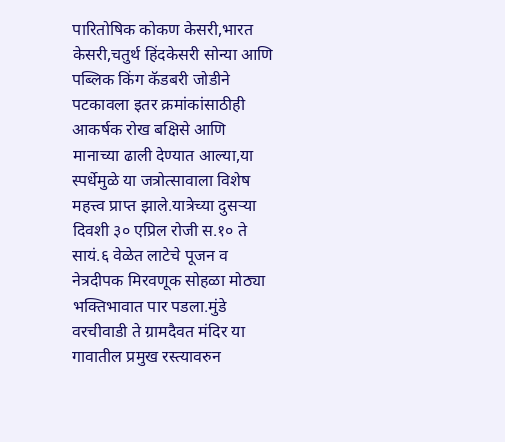पारितोषिक कोकण केसरी,भारत केसरी,चतुर्थ हिंदकेसरी सोन्या आणि पब्लिक किंग कॅडबरी जोडीने पटकावला इतर क्रमांकांसाठीही आकर्षक रोख बक्षिसे आणि मानाच्या ढाली देण्यात आल्या,या स्पर्धेमुळे या जत्रोत्सावाला विशेष महत्त्व प्राप्त झाले.यात्रेच्या दुसऱ्या दिवशी ३० एप्रिल रोजी स.१० ते सायं.६ वेळेत लाटेचे पूजन व नेत्रदीपक मिरवणूक सोहळा मोठ्या भक्तिभावात पार पडला.मुंडे वरचीवाडी ते ग्रामदैवत मंदिर या गावातील प्रमुख रस्त्यावरुन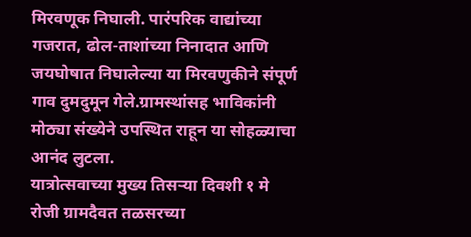मिरवणूक निघाली. पारंपरिक वाद्यांच्या गजरात, ढोल-ताशांच्या निनादात आणि जयघोषात निघालेल्या या मिरवणुकीने संपूर्ण गाव दुमदुमून गेले.ग्रामस्थांसह भाविकांनी मोठ्या संख्येने उपस्थित राहून या सोहळ्याचा आनंद लुटला.
यात्रोत्सवाच्या मुख्य तिसऱ्या दिवशी १ मे रोजी ग्रामदैवत तळसरच्या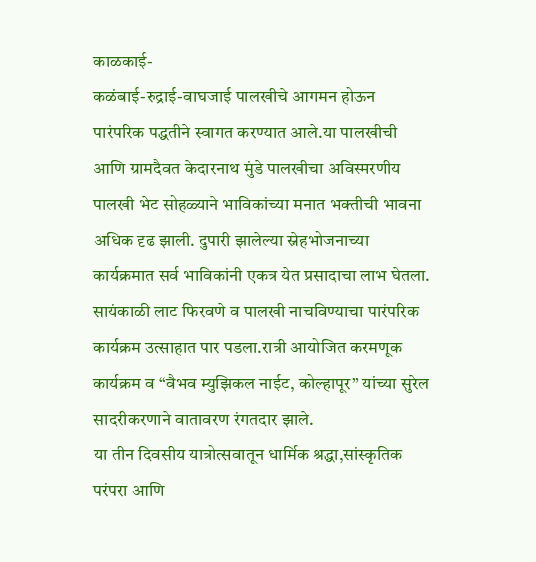काळकाई-
कळंबाई-रुद्राई-वाघजाई पालखीचे आगमन होऊन पारंपरिक पद्धतीने स्वागत करण्यात आले.या पालखीची आणि ग्रामदैवत केदारनाथ मुंडे पालखीचा अविस्मरणीय पालखी भेट सोहळ्याने भाविकांच्या मनात भक्तीची भावना अधिक दृढ झाली. दुपारी झालेल्या स्नेहभोजनाच्या कार्यक्रमात सर्व भाविकांनी एकत्र येत प्रसादाचा लाभ घेतला. सायंकाळी लाट फिरवणे व पालखी नाचविण्याचा पारंपरिक कार्यक्रम उत्साहात पार पडला.रात्री आयोजित करमणूक कार्यक्रम व “वैभव म्युझिकल नाईट, कोल्हापूर” यांच्या सुरेल सादरीकरणाने वातावरण रंगतदार झाले.
या तीन दिवसीय यात्रोत्सवातून धार्मिक श्रद्धा,सांस्कृतिक परंपरा आणि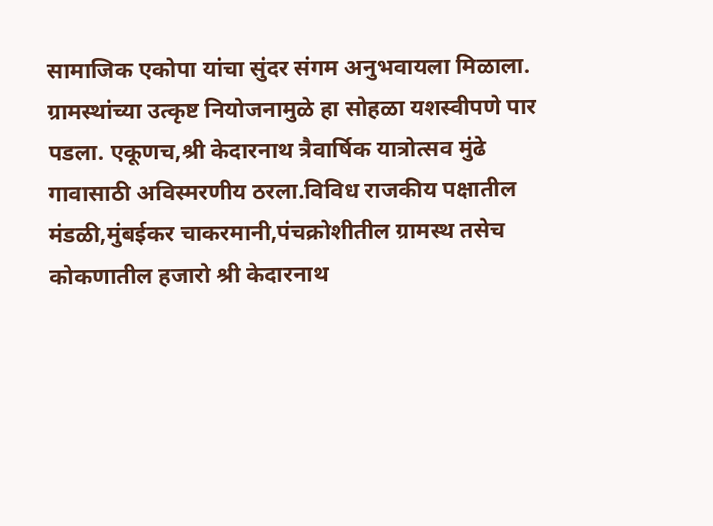सामाजिक एकोपा यांचा सुंदर संगम अनुभवायला मिळाला. ग्रामस्थांच्या उत्कृष्ट नियोजनामुळे हा सोहळा यशस्वीपणे पार पडला. एकूणच,श्री केदारनाथ त्रैवार्षिक यात्रोत्सव मुंढे गावासाठी अविस्मरणीय ठरला.विविध राजकीय पक्षातील मंडळी,मुंबईकर चाकरमानी,पंचक्रोशीतील ग्रामस्थ तसेच कोकणातील हजारो श्री केदारनाथ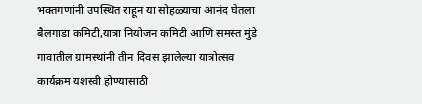भक्तगणांनी उपस्थित राहून या सोहळ्याचा आनंद घेतला बैलगाडा कमिटी,यात्रा नियोजन कमिटी आणि समस्त मुंडे गावातील ग्रामस्थांनी तीन दिवस झालेल्या यात्रोत्सव कार्यक्रम यशस्वी होण्यासाठी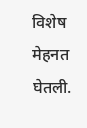विशेष मेहनत घेतली.